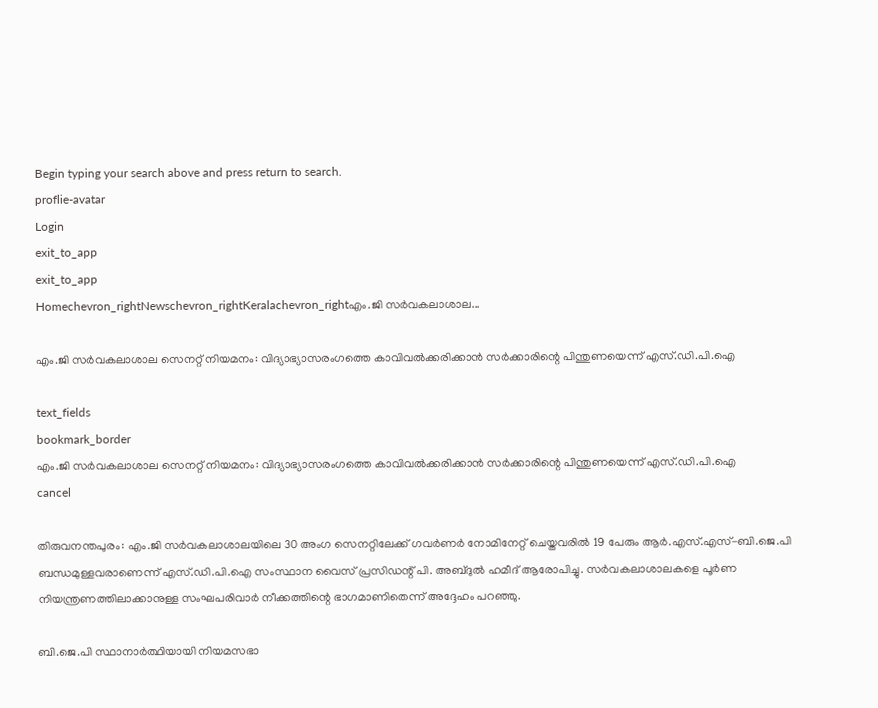Begin typing your search above and press return to search.
proflie-avatar
Login
exit_to_app
exit_to_app
Homechevron_rightNewschevron_rightKeralachevron_rightഎം.ജി സർവകലാശാല...

എം.ജി സർവകലാശാല സെനറ്റ് നിയമനം: വിദ്യാഭ്യാസരംഗത്തെ കാവിവൽക്കരിക്കാൻ സർക്കാരിന്റെ പിന്തുണയെന്ന് എസ്.ഡി.പി.ഐ

text_fields
bookmark_border
എം.ജി സർവകലാശാല സെനറ്റ് നിയമനം: വിദ്യാഭ്യാസരംഗത്തെ കാവിവൽക്കരിക്കാൻ സർക്കാരിന്റെ പിന്തുണയെന്ന് എസ്.ഡി.പി.ഐ
cancel

തിരുവനന്തപുരം: എം.ജി സർവകലാശാലയിലെ 30 അംഗ സെനറ്റിലേക്ക് ഗവർണർ നോമിനേറ്റ് ചെയ്തവരിൽ 19 പേരും ആർ.എസ്.എസ്-ബി.ജെ.പി ബന്ധമുള്ളവരാണെന്ന് എസ്.ഡി.പി.ഐ സംസ്ഥാന വൈസ് പ്രസിഡന്റ് പി. അബ്ദുൽ ഹമീദ് ആരോപിച്ചു. സർവകലാശാലകളെ പൂർണ നിയന്ത്രണത്തിലാക്കാനുള്ള സംഘപരിവാർ നീക്കത്തിന്റെ ഭാഗമാണിതെന്ന് അദ്ദേഹം പറഞ്ഞു.

ബി.ജെ.പി സ്ഥാനാർത്ഥിയായി നിയമസഭാ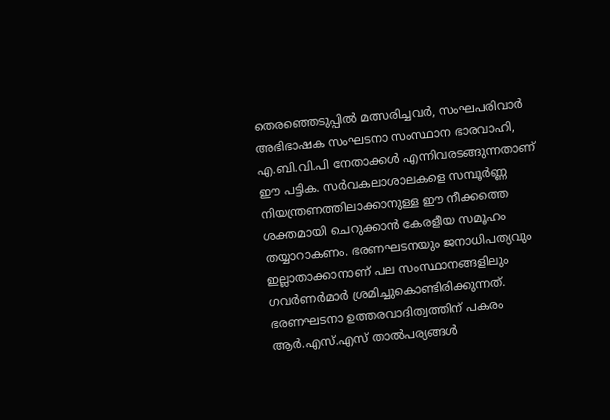തെരഞ്ഞെടുപ്പിൽ മത്സരിച്ചവർ, സംഘപരിവാർ അഭിഭാഷക സംഘടനാ സംസ്ഥാന ഭാരവാഹി, എ.ബി.വി.പി നേതാക്കൾ എന്നിവരടങ്ങുന്നതാണ് ഈ പട്ടിക. സർവകലാശാലകളെ സമ്പൂർണ്ണ നിയന്ത്രണത്തിലാക്കാനുള്ള ഈ നീക്കത്തെ ശക്തമായി ചെറുക്കാൻ കേരളീയ സമൂഹം തയ്യാറാകണം. ഭരണഘടനയും ജനാധിപത്യവും ഇല്ലാതാക്കാനാണ് പല സംസ്ഥാനങ്ങളിലും ഗവർണർമാർ ശ്രമിച്ചുകൊണ്ടിരിക്കുന്നത്. ഭരണഘടനാ ഉത്തരവാദിത്വത്തിന് പകരം ആർ.എസ്.എസ് താൽപര്യങ്ങൾ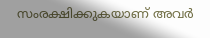സംരക്ഷിക്കുകയാണ് അവർ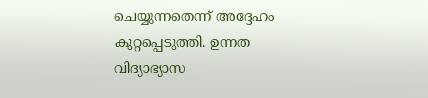ചെയ്യുന്നതെന്ന് അദ്ദേഹം കുറ്റപ്പെടുത്തി. ഉന്നത വിദ്യാഭ്യാസ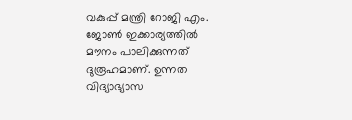വകുപ്പ് മന്ത്രി റോജി എം. ജോൺ ഇക്കാര്യത്തിൽ മൗനം പാലിക്കുന്നത് ദുരൂഹമാണ്. ഉന്നത വിദ്യാഭ്യാസ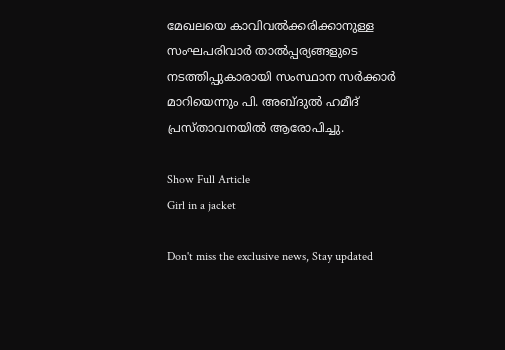മേഖലയെ കാവിവൽക്കരിക്കാനുള്ള സംഘപരിവാർ താൽപ്പര്യങ്ങളുടെ നടത്തിപ്പുകാരായി സംസ്ഥാന സർക്കാർ മാറിയെന്നും പി. അബ്ദുൽ ഹമീദ് പ്രസ്താവനയിൽ ആരോപിച്ചു.

Show Full Article
Girl in a jacket

Don't miss the exclusive news, Stay updated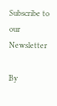Subscribe to our Newsletter

By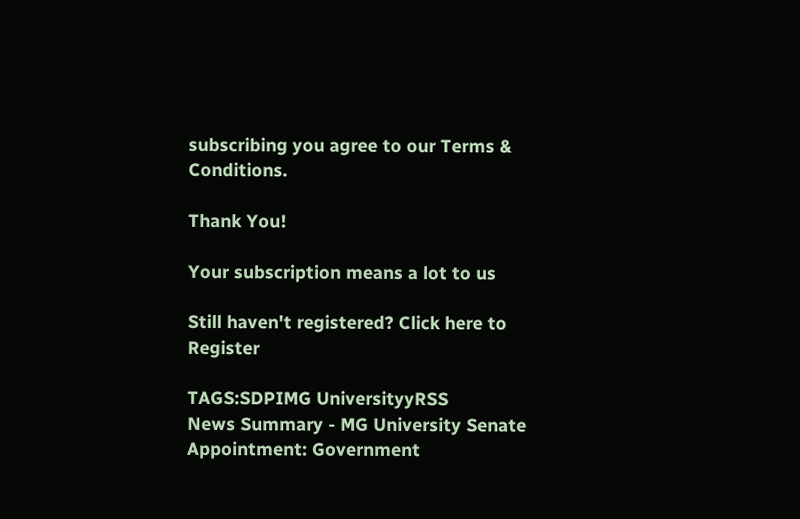subscribing you agree to our Terms & Conditions.

Thank You!

Your subscription means a lot to us

Still haven't registered? Click here to Register

TAGS:SDPIMG UniversityyRSS
News Summary - MG University Senate Appointment: Government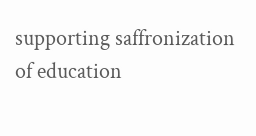supporting saffronization of education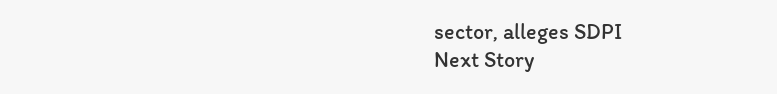sector, alleges SDPI
Next Story